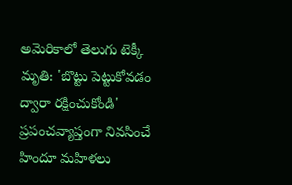అమెరికాలో తెలుగు టెక్కీ మృతి: 'బొట్టు పెట్టుకోవడం ద్వారా రక్షించుకోండి'
ప్రపంచవ్యాప్తంగా నివసించే హిందూ మహిళలు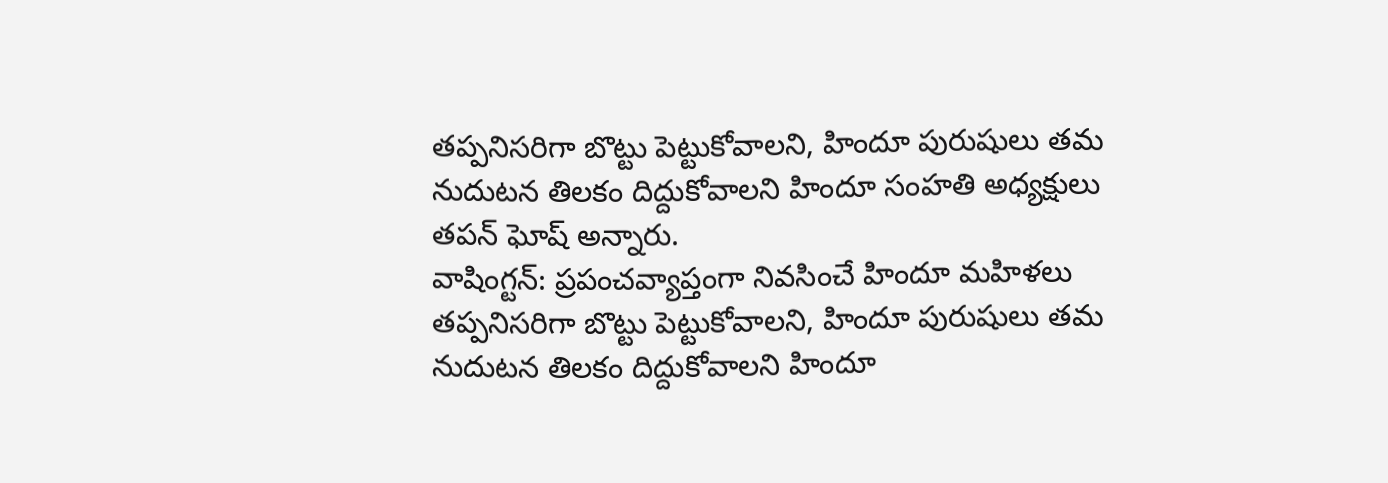తప్పనిసరిగా బొట్టు పెట్టుకోవాలని, హిందూ పురుషులు తమ నుదుటన తిలకం దిద్దుకోవాలని హిందూ సంహతి అధ్యక్షులు తపన్ ఘోష్ అన్నారు.
వాషింగ్టన్: ప్రపంచవ్యాప్తంగా నివసించే హిందూ మహిళలు తప్పనిసరిగా బొట్టు పెట్టుకోవాలని, హిందూ పురుషులు తమ నుదుటన తిలకం దిద్దుకోవాలని హిందూ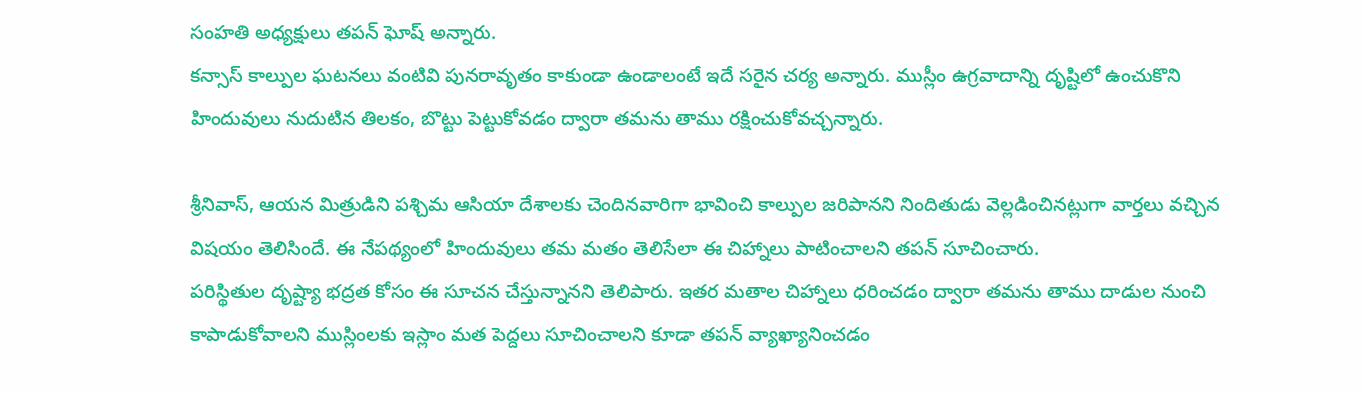సంహతి అధ్యక్షులు తపన్ ఘోష్ అన్నారు.
కన్సాస్ కాల్పుల ఘటనలు వంటివి పునరావృతం కాకుండా ఉండాలంటే ఇదే సరైన చర్య అన్నారు. ముస్లీం ఉగ్రవాదాన్ని దృష్టిలో ఉంచుకొని హిందువులు నుదుటిన తిలకం, బొట్టు పెట్టుకోవడం ద్వారా తమను తాము రక్షించుకోవచ్చన్నారు.

శ్రీనివాస్, ఆయన మిత్రుడిని పశ్చిమ ఆసియా దేశాలకు చెందినవారిగా భావించి కాల్పుల జరిపానని నిందితుడు వెల్లడించినట్లుగా వార్తలు వచ్చిన విషయం తెలిసిందే. ఈ నేపథ్యంలో హిందువులు తమ మతం తెలిసేలా ఈ చిహ్నాలు పాటించాలని తపన్ సూచించారు.
పరిస్థితుల దృష్ట్యా భద్రత కోసం ఈ సూచన చేస్తున్నానని తెలిపారు. ఇతర మతాల చిహ్నాలు ధరించడం ద్వారా తమను తాము దాడుల నుంచి కాపాడుకోవాలని ముస్లింలకు ఇస్లాం మత పెద్దలు సూచించాలని కూడా తపన్ వ్యాఖ్యానించడం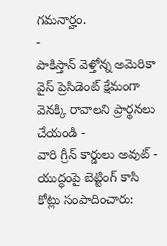గమనార్హం.
-
పాకిస్తాన్ వెళ్తోన్న అమెరికా వైస్ ప్రెసిడెంట్ క్షేమంగా వెనక్కి రావాలని ప్రార్థనలు చేయండి -
వారి గ్రీన్ కార్డులు అవుట్ -
యుద్ధంపై బెట్టింగ్ కాసి కోట్లు సంపాదించారు: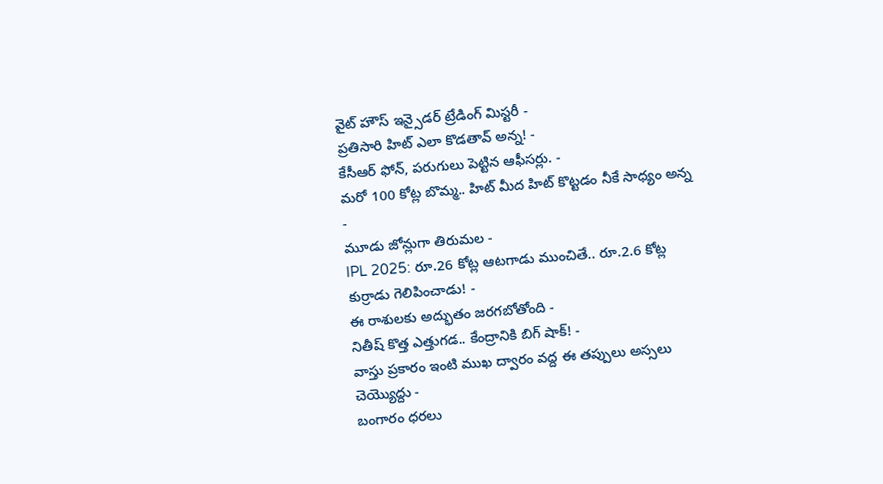వైట్ హౌస్ ఇన్సైడర్ ట్రేడింగ్ మిస్టరీ -
ప్రతిసారి హిట్ ఎలా కొడతావ్ అన్న! -
కేసీఆర్ ఫోన్, పరుగులు పెట్టిన ఆఫీసర్లు. -
మరో 100 కోట్ల బొమ్మ.. హిట్ మీద హిట్ కొట్టడం నీకే సాధ్యం అన్న -
మూడు జోన్లుగా తిరుమల -
IPL 2025: రూ.26 కోట్ల ఆటగాడు ముంచితే.. రూ.2.6 కోట్ల కుర్రాడు గెలిపించాడు! -
ఈ రాశులకు అద్భుతం జరగబోతోంది -
నితీష్ కొత్త ఎత్తుగడ.. కేంద్రానికి బిగ్ షాక్! -
వాస్తు ప్రకారం ఇంటి ముఖ ద్వారం వద్ద ఈ తప్పులు అస్సలు చెయ్యొద్దు -
బంగారం ధరలు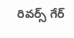రివర్స్ గేర్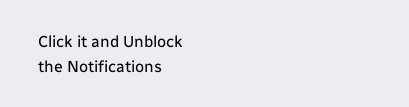Click it and Unblock the Notifications